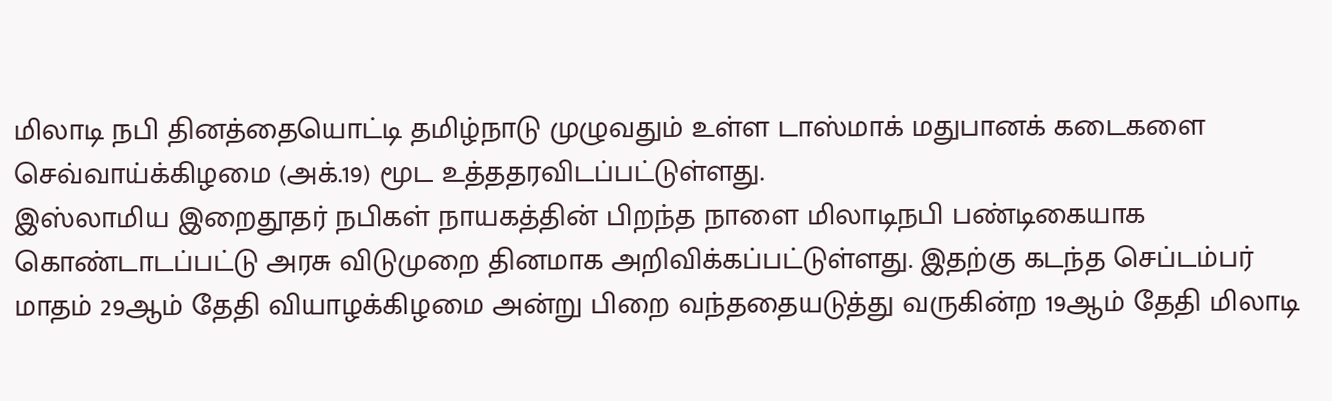மிலாடி நபி தினத்தையொட்டி தமிழ்நாடு முழுவதும் உள்ள டாஸ்மாக் மதுபானக் கடைகளை செவ்வாய்க்கிழமை (அக்.19) மூட உத்ததரவிடப்பட்டுள்ளது.
இஸ்லாமிய இறைதூதர் நபிகள் நாயகத்தின் பிறந்த நாளை மிலாடிநபி பண்டிகையாக கொண்டாடப்பட்டு அரசு விடுமுறை தினமாக அறிவிக்கப்பட்டுள்ளது. இதற்கு கடந்த செப்டம்பர் மாதம் 29ஆம் தேதி வியாழக்கிழமை அன்று பிறை வந்ததையடுத்து வருகின்ற 19ஆம் தேதி மிலாடி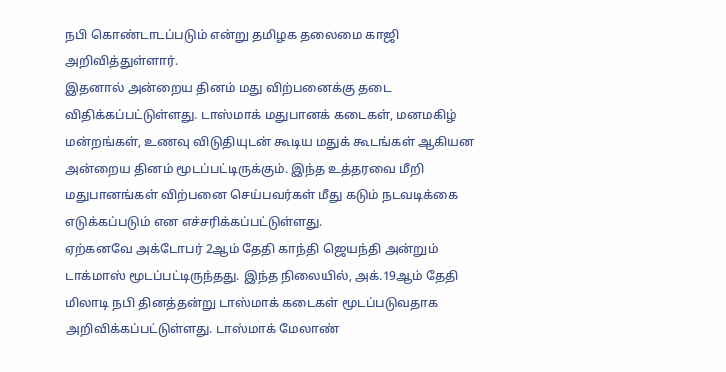நபி கொண்டாடப்படும் என்று தமிழக தலைமை காஜி அறிவித்துள்ளார்.
இதனால் அன்றைய தினம் மது விற்பனைக்கு தடை விதிக்கப்பட்டுள்ளது. டாஸ்மாக் மதுபானக் கடைகள், மனமகிழ் மன்றங்கள், உணவு விடுதியுடன் கூடிய மதுக் கூடங்கள் ஆகியன அன்றைய தினம் மூடப்பட்டிருக்கும். இந்த உத்தரவை மீறி மதுபானங்கள் விற்பனை செய்பவர்கள் மீது கடும் நடவடிக்கை எடுக்கப்படும் என எச்சரிக்கப்பட்டுள்ளது.
ஏற்கனவே அக்டோபர் 2ஆம் தேதி காந்தி ஜெயந்தி அன்றும் டாக்மாஸ் மூடப்பட்டிருந்தது. இந்த நிலையில், அக்.19ஆம் தேதி மிலாடி நபி தினத்தன்று டாஸ்மாக் கடைகள் மூடப்படுவதாக அறிவிக்கப்பட்டுள்ளது. டாஸ்மாக் மேலாண்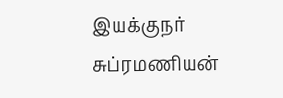இயக்குநர் சுப்ரமணியன்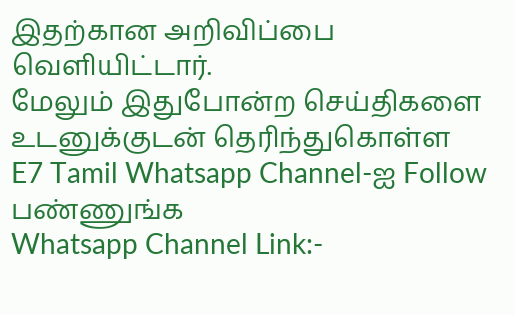இதற்கான அறிவிப்பை வெளியிட்டார்.
மேலும் இதுபோன்ற செய்திகளை உடனுக்குடன் தெரிந்துகொள்ள
E7 Tamil Whatsapp Channel-ஐ Follow பண்ணுங்க
Whatsapp Channel Link:-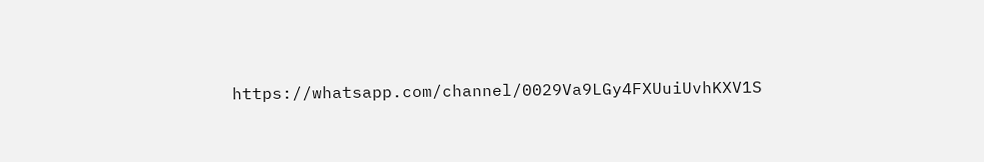https://whatsapp.com/channel/0029Va9LGy4FXUuiUvhKXV1S